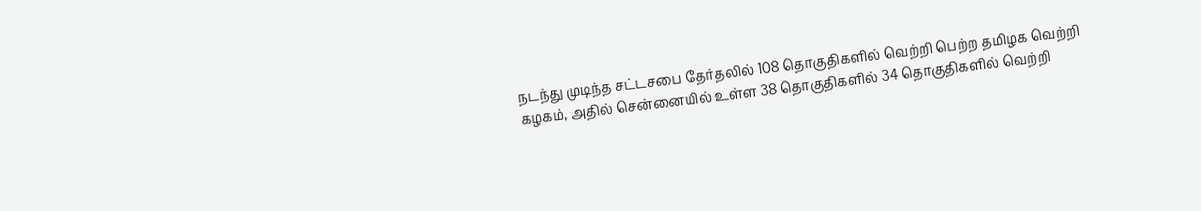நடந்து முடிந்த சட்டசபை தேர்தலில் 108 தொகுதிகளில் வெற்றி பெற்ற தமிழக வெற்றி கழகம், அதில் சென்னையில் உள்ள 38 தொகுதிகளில் 34 தொகுதிகளில் வெற்றி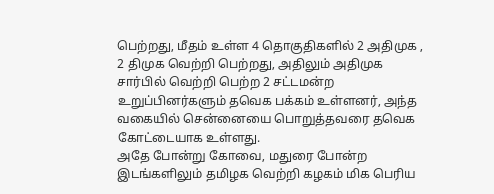பெற்றது, மீதம் உள்ள 4 தொகுதிகளில் 2 அதிமுக , 2 திமுக வெற்றி பெற்றது, அதிலும் அதிமுக சார்பில் வெற்றி பெற்ற 2 சட்டமன்ற உறுப்பினர்களும் தவெக பக்கம் உள்ளனர், அந்த வகையில் சென்னையை பொறுத்தவரை தவெக கோட்டையாக உள்ளது.
அதே போன்று கோவை, மதுரை போன்ற இடங்களிலும் தமிழக வெற்றி கழகம் மிக பெரிய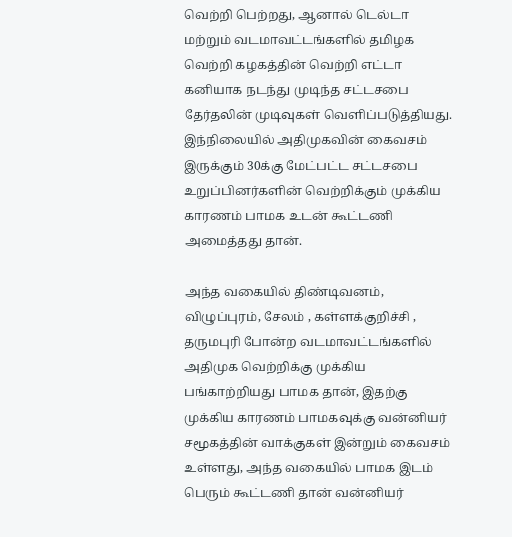வெற்றி பெற்றது, ஆனால் டெல்டா மற்றும் வடமாவட்டங்களில் தமிழக வெற்றி கழகத்தின் வெற்றி எட்டா கனியாக நடந்து முடிந்த சட்டசபை தேர்தலின் முடிவுகள் வெளிப்படுத்தியது. இந்நிலையில் அதிமுகவின் கைவசம் இருக்கும் 30க்கு மேட்பட்ட சட்டசபை உறுப்பினர்களின் வெற்றிக்கும் முக்கிய காரணம் பாமக உடன் கூட்டணி அமைத்தது தான்.

அந்த வகையில் திண்டிவனம், விழுப்புரம், சேலம் , கள்ளக்குறிச்சி , தருமபுரி போன்ற வடமாவட்டங்களில் அதிமுக வெற்றிக்கு முக்கிய பங்காற்றியது பாமக தான், இதற்கு முக்கிய காரணம் பாமகவுக்கு வன்னியர் சமூகத்தின் வாக்குகள் இன்றும் கைவசம் உள்ளது, அந்த வகையில் பாமக இடம் பெரும் கூட்டணி தான் வன்னியர்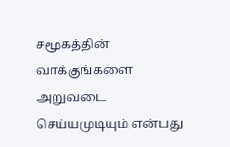சமூகத்தின் வாக்குங்களை அறுவடை செய்யமுடியும் என்பது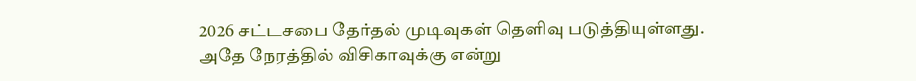2026 சட்டசபை தேர்தல் முடிவுகள் தெளிவு படுத்தியுள்ளது.
அதே நேரத்தில் விசிகாவுக்கு என்று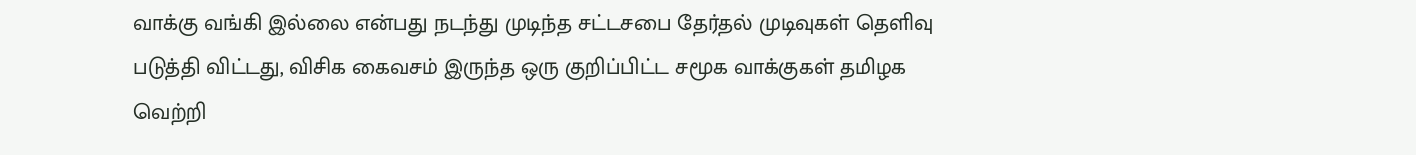வாக்கு வங்கி இல்லை என்பது நடந்து முடிந்த சட்டசபை தேர்தல் முடிவுகள் தெளிவு படுத்தி விட்டது, விசிக கைவசம் இருந்த ஒரு குறிப்பிட்ட சமூக வாக்குகள் தமிழக வெற்றி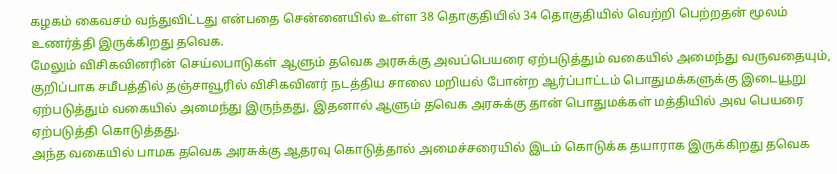கழகம் கைவசம் வந்துவிட்டது என்பதை சென்னையில் உள்ள 38 தொகுதியில் 34 தொகுதியில் வெற்றி பெற்றதன் மூலம் உணர்த்தி இருக்கிறது தவெக.
மேலும் விசிகவினரின் செய்லபாடுகள் ஆளும் தவெக அரசுக்கு அவப்பெயரை ஏற்படுத்தும் வகையில் அமைந்து வருவதையும், குறிப்பாக சமீபத்தில் தஞ்சாவூரில் விசிகவினர் நடத்திய சாலை மறியல் போன்ற ஆர்ப்பாட்டம் பொதுமக்களுக்கு இடையூறு ஏற்படுத்தும் வகையில் அமைந்து இருந்தது, இதனால் ஆளும் தவெக அரசுக்கு தான் பொதுமக்கள் மத்தியில் அவ பெயரை ஏற்படுத்தி கொடுத்தது.
அந்த வகையில் பாமக தவெக அரசுக்கு ஆதரவு கொடுத்தால் அமைச்சரையில் இடம் கொடுக்க தயாராக இருக்கிறது தவெக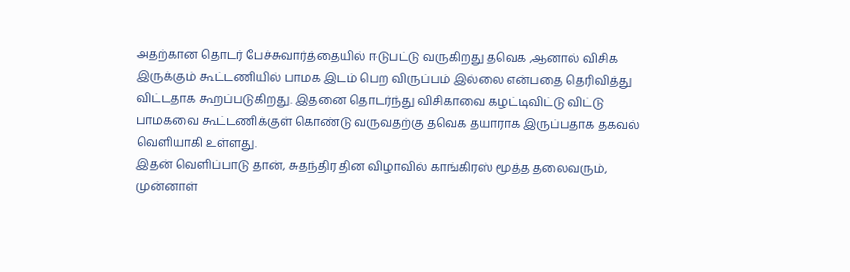அதற்கான தொடர் பேச்சுவார்த்தையில் ஈடுபட்டு வருகிறது தவெக ,ஆனால் விசிக இருக்கும் கூட்டணியில் பாமக இடம் பெற விருப்பம் இல்லை என்பதை தெரிவித்து விட்டதாக கூறப்படுகிறது. இதனை தொடர்ந்து விசிகாவை கழட்டிவிட்டு விட்டு பாமகவை கூட்டணிக்குள் கொண்டு வருவதற்கு தவெக தயாராக இருப்பதாக தகவல் வெளியாகி உள்ளது.
இதன் வெளிப்பாடு தான், சுதந்திர தின விழாவில் காங்கிரஸ் மூத்த தலைவரும், முன்னாள்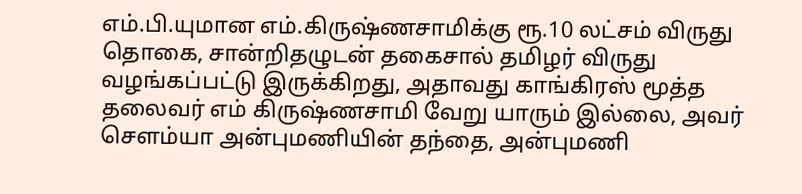எம்.பி.யுமான எம்.கிருஷ்ணசாமிக்கு ரூ.10 லட்சம் விருது தொகை, சான்றிதழுடன் தகைசால் தமிழர் விருது வழங்கப்பட்டு இருக்கிறது, அதாவது காங்கிரஸ் மூத்த தலைவர் எம் கிருஷ்ணசாமி வேறு யாரும் இல்லை, அவர் சௌம்யா அன்புமணியின் தந்தை, அன்புமணி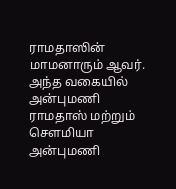ராமதாஸின் மாமனாரும் ஆவர்.
அந்த வகையில் அன்புமணி ராமதாஸ் மற்றும் சௌமியா அன்புமணி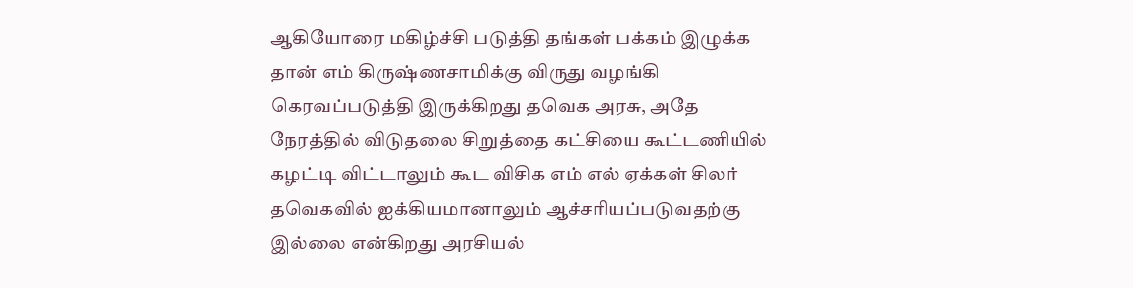ஆகியோரை மகிழ்ச்சி படுத்தி தங்கள் பக்கம் இழுக்க தான் எம் கிருஷ்ணசாமிக்கு விருது வழங்கி கெரவப்படுத்தி இருக்கிறது தவெக அரசு, அதே நேரத்தில் விடுதலை சிறுத்தை கட்சியை கூட்டணியில் கழட்டி விட்டாலும் கூட விசிக எம் எல் ஏக்கள் சிலர் தவெகவில் ஐக்கியமானாலும் ஆச்சரியப்படுவதற்கு இல்லை என்கிறது அரசியல்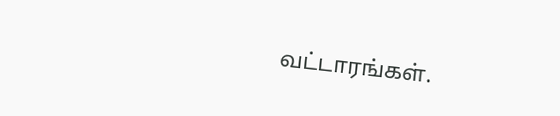வட்டாரங்கள்.